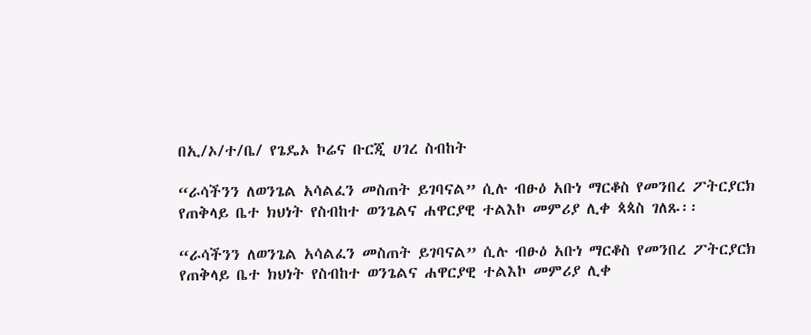በኢ/ኦ/ተ/ቤ/ የጌዴኦ ኮሬና ቡርጂ ሀገረ ስብከት

“ራሳችንን ለወንጌል አሳልፈን መስጠት ይገባናል” ሲሉ ብፁዕ አቡነ ማርቆስ የመንበረ ፖትርያርክ የጠቅላይ ቤተ ክህነት የስብከተ ወንጌልና ሐዋርያዊ ተልእኮ መምሪያ ሊቀ ጳጳስ ገለጹ፡፡

“ራሳችንን ለወንጌል አሳልፈን መስጠት ይገባናል” ሲሉ ብፁዕ አቡነ ማርቆስ የመንበረ ፖትርያርክ የጠቅላይ ቤተ ክህነት የስብከተ ወንጌልና ሐዋርያዊ ተልእኮ መምሪያ ሊቀ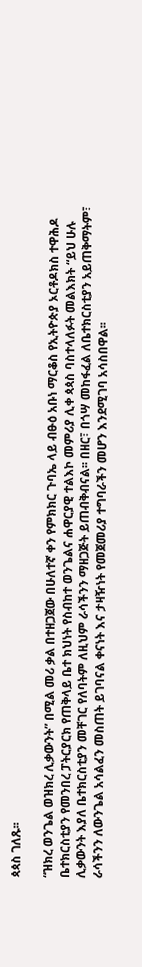ጳጳስ ገለጹ፡፡

“ዝክረ ወንጌል ወዝክረ ሊቃውንት” በሚል መሪ ቃል በተዘጋጀው በሁለተኛ ቀን የምክክር ጉባኤ ላይ ብፁዕ አቡነ ማርቆስ የኢትዮጵያ ኦርቶዶክስ ተዋሕዶ ቤተክርስቲያን የመንበረ ፓትርያርክ የጠቅላይ ቤተ ክህነት የስብከተ ወንጌልና ሐዋርያዊ ተልእኮ መምሪያ ሊቀ ጳጳስ ባስተላለፉት መልእክት “ይህ ሁሉ ሊቃውንት እያለ ቤተክርስቲያን መቸገር የለባትም ለዚህም ራሳችንን ማዘጋጅት ይጠብቅብናል፡፡ በዘር፣ በጎሣ መከፋፈል ለቤተክርስቲያን አይጠቅማትም፣ ራሳችንን ለውንጌል አሳልፈን መስጠት ይገባናል ቀናነት እና ታዛዥነት የመጀመሪያ ተግባራችን መሆን እንደሚገባ አሳስበዋል፡፡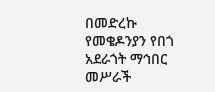በመድረኩ የመቄዶንያን የበጎ አደራጎት ማኅበር መሥራች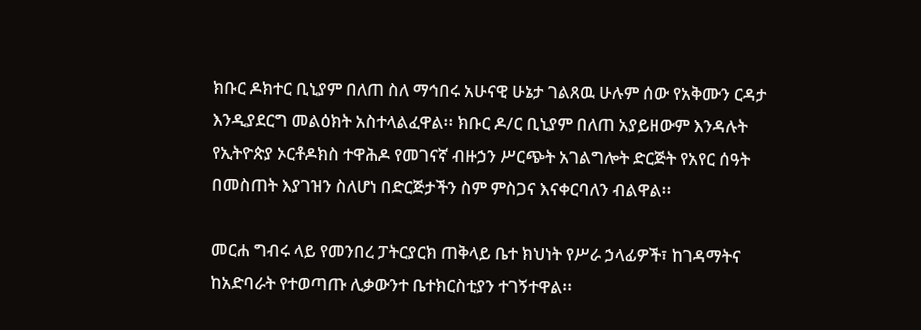ክቡር ዶክተር ቢኒያም በለጠ ስለ ማኅበሩ አሁናዊ ሁኔታ ገልጸዉ ሁሉም ሰው የአቅሙን ርዳታ እንዲያደርግ መልዕክት አስተላልፈዋል፡፡ ክቡር ዶ/ር ቢኒያም በለጠ አያይዘውም እንዳሉት የኢትዮጵያ ኦርቶዶክስ ተዋሕዶ የመገናኛ ብዙኃን ሥርጭት አገልግሎት ድርጅት የአየር ሰዓት በመስጠት እያገዝን ስለሆነ በድርጅታችን ስም ምስጋና እናቀርባለን ብልዋል፡፡

መርሐ ግብሩ ላይ የመንበረ ፓትርያርክ ጠቅላይ ቤተ ክህነት የሥራ ኃላፊዎች፣ ከገዳማትና ከአድባራት የተወጣጡ ሊቃውንተ ቤተክርስቲያን ተገኝተዋል፡፡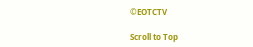©EOTCTV

Scroll to Top